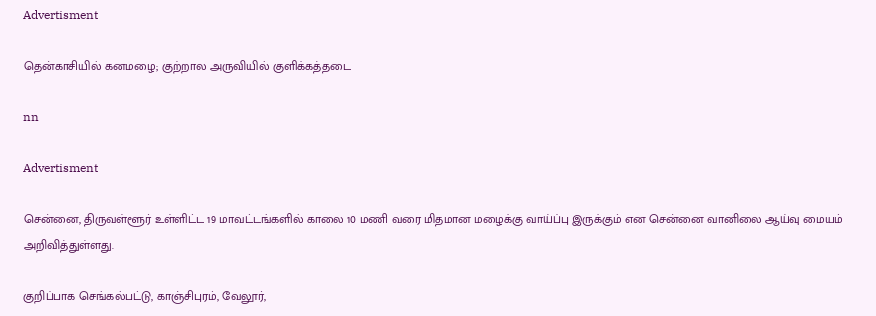Advertisment

தென்காசியில் கனமழை; குற்றால அருவியில் குளிக்கத்தடை

nn

Advertisment

சென்னை, திருவள்ளூர் உள்ளிட்ட 19 மாவட்டங்களில் காலை 10 மணி வரை மிதமான மழைக்கு வாய்ப்பு இருக்கும் என சென்னை வானிலை ஆய்வு மையம் அறிவித்துள்ளது.

குறிப்பாக செங்கல்பட்டு, காஞ்சிபுரம், வேலூர்,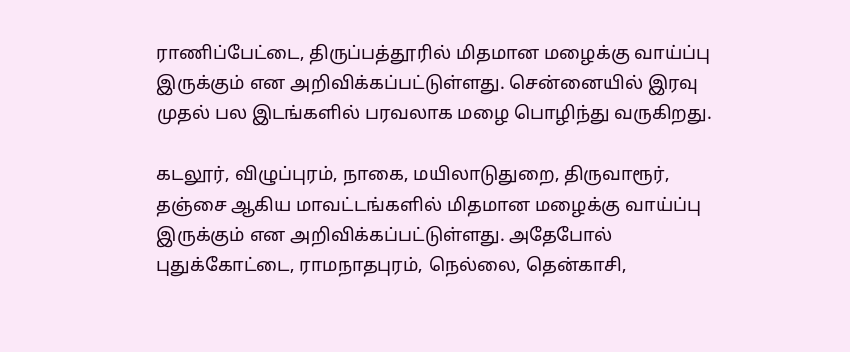ராணிப்பேட்டை, திருப்பத்தூரில் மிதமான மழைக்கு வாய்ப்பு இருக்கும் என அறிவிக்கப்பட்டுள்ளது. சென்னையில் இரவு முதல் பல இடங்களில் பரவலாக மழை பொழிந்து வருகிறது.

கடலூர், விழுப்புரம், நாகை, மயிலாடுதுறை, திருவாரூர், தஞ்சை ஆகிய மாவட்டங்களில் மிதமான மழைக்கு வாய்ப்பு இருக்கும் என அறிவிக்கப்பட்டுள்ளது. அதேபோல் புதுக்கோட்டை, ராமநாதபுரம், நெல்லை, தென்காசி,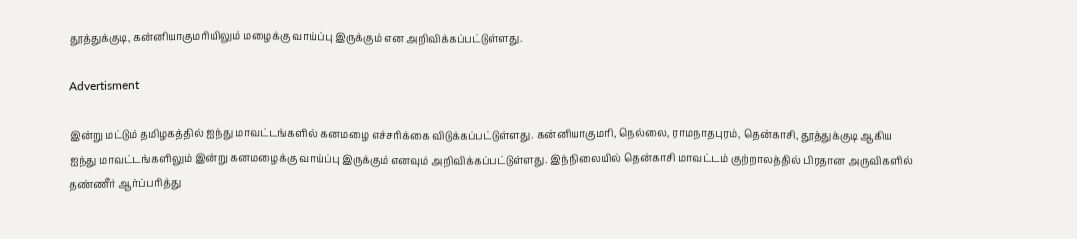தூத்துக்குடி, கன்னியாகுமரியிலும் மழைக்கு வாய்ப்பு இருக்கும் என அறிவிக்கப்பட்டுள்ளது.

Advertisment

இன்று மட்டும் தமிழகத்தில் ஐந்து மாவட்டங்களில் கனமழை எச்சரிக்கை விடுக்கப்பட்டுள்ளது. கன்னியாகுமரி, நெல்லை, ராமநாதபுரம், தென்காசி, தூத்துக்குடி ஆகிய ஐந்து மாவட்டங்களிலும் இன்று கனமழைக்கு வாய்ப்பு இருக்கும் எனவும் அறிவிக்கப்பட்டுள்ளது. இந்நிலையில் தென்காசி மாவட்டம் குற்றாலத்தில் பிரதான அருவிகளில் தண்ணீர் ஆர்ப்பரித்து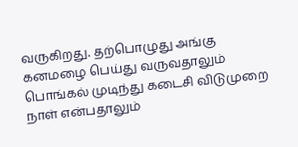வருகிறது. தற்பொழுது அங்கு கனமழை பெய்து வருவதாலும் பொங்கல் முடிந்து கடைசி விடுமுறை நாள் என்பதாலும்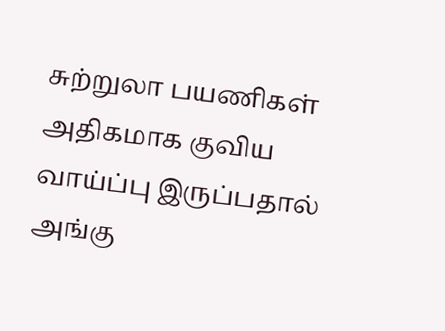சுற்றுலா பயணிகள் அதிகமாக குவிய வாய்ப்பு இருப்பதால் அங்கு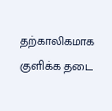தற்காலிகமாக குளிக்க தடை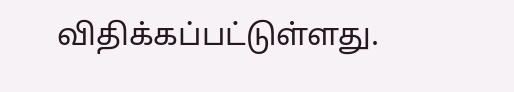விதிக்கப்பட்டுள்ளது.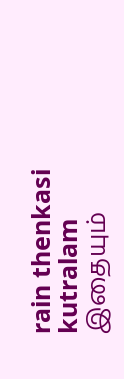rain thenkasi kutralam
இதையும்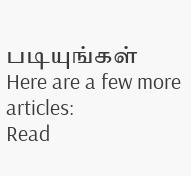படியுங்கள்
Here are a few more articles:
Read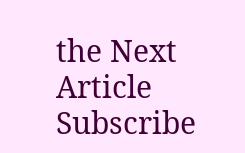the Next Article
Subscribe